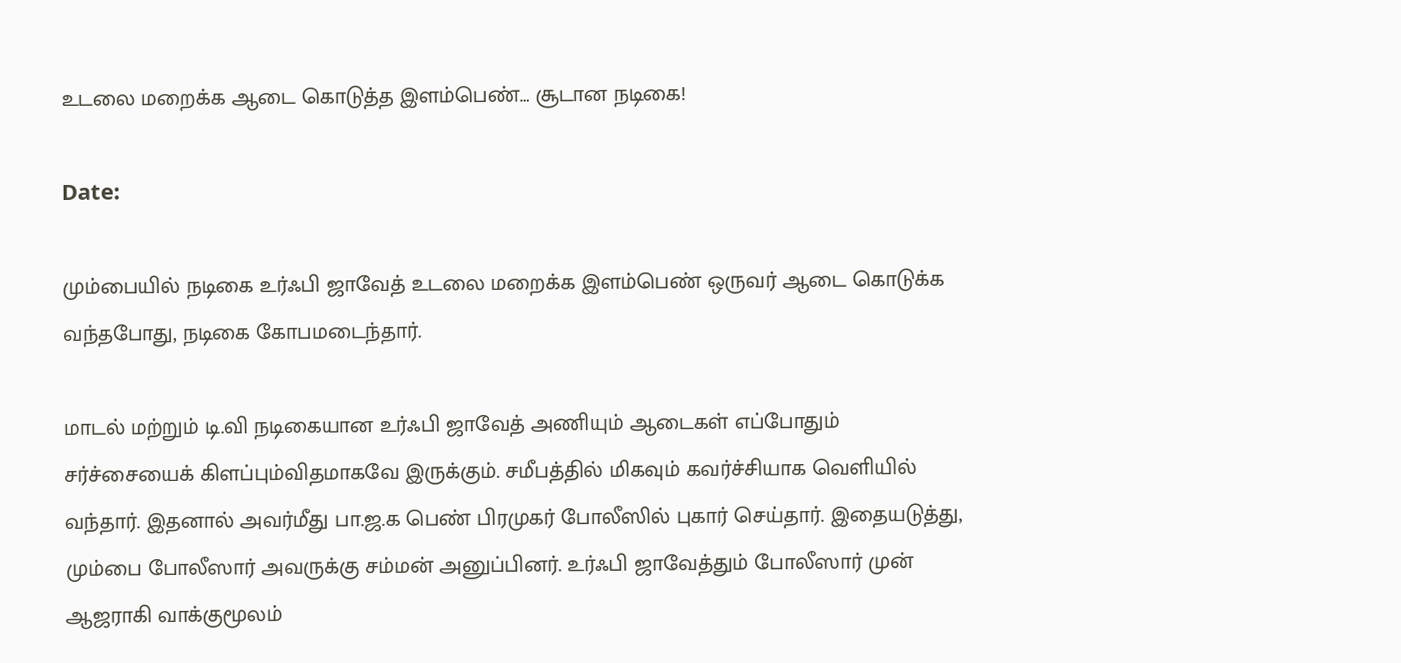உடலை மறைக்க ஆடை கொடுத்த இளம்பெண்… சூடான நடிகை!

Date:

மும்பையில் நடிகை உர்ஃபி ஜாவேத் உடலை மறைக்க இளம்பெண் ஒருவர் ஆடை கொடுக்க வந்தபோது, நடிகை கோபமடைந்தார்.

மாடல் மற்றும் டி.வி நடிகையான உர்ஃபி ஜாவேத் அணியும் ஆடைகள் எப்போதும் சர்ச்சையைக் கிளப்பும்விதமாகவே இருக்கும். சமீபத்தில் மிகவும் கவர்ச்சியாக வெளியில் வந்தார். இதனால் அவர்மீது பா.ஜ.க பெண் பிரமுகர் போலீஸில் புகார் செய்தார். இதையடுத்து, மும்பை போலீஸார் அவருக்கு சம்மன் அனுப்பினர். உர்ஃபி ஜாவேத்தும் போலீஸார் முன் ஆஜராகி வாக்குமூலம்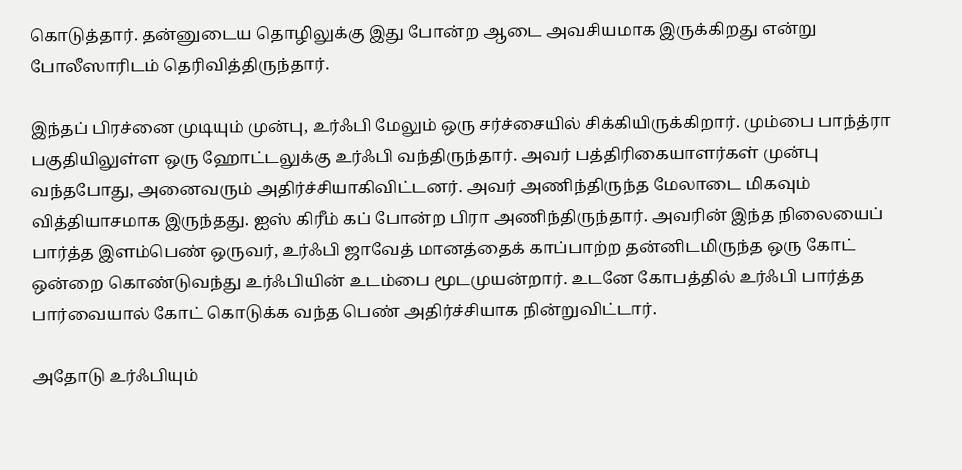கொடுத்தார். தன்னுடைய தொழிலுக்கு இது போன்ற ஆடை அவசியமாக இருக்கிறது என்று போலீஸாரிடம் தெரிவித்திருந்தார்.

இந்தப் பிரச்னை முடியும் முன்பு, உர்ஃபி மேலும் ஒரு சர்ச்சையில் சிக்கியிருக்கிறார். மும்பை பாந்த்ரா பகுதியிலுள்ள ஒரு ஹோட்டலுக்கு உர்ஃபி வந்திருந்தார். அவர் பத்திரிகையாளர்கள் முன்பு வந்தபோது, அனைவரும் அதிர்ச்சியாகிவிட்டனர். அவர் அணிந்திருந்த மேலாடை மிகவும் வித்தியாசமாக இருந்தது. ஐஸ் கிரீம் கப் போன்ற பிரா அணிந்திருந்தார். அவரின் இந்த நிலையைப் பார்த்த இளம்பெண் ஒருவர், உர்ஃபி ஜாவேத் மானத்தைக் காப்பாற்ற தன்னிடமிருந்த ஒரு கோட் ஒன்றை கொண்டுவந்து உர்ஃபியின் உடம்பை மூடமுயன்றார். உடனே கோபத்தில் உர்ஃபி பார்த்த பார்வையால் கோட் கொடுக்க வந்த பெண் அதிர்ச்சியாக நின்றுவிட்டார்.

அதோடு உர்ஃபியும்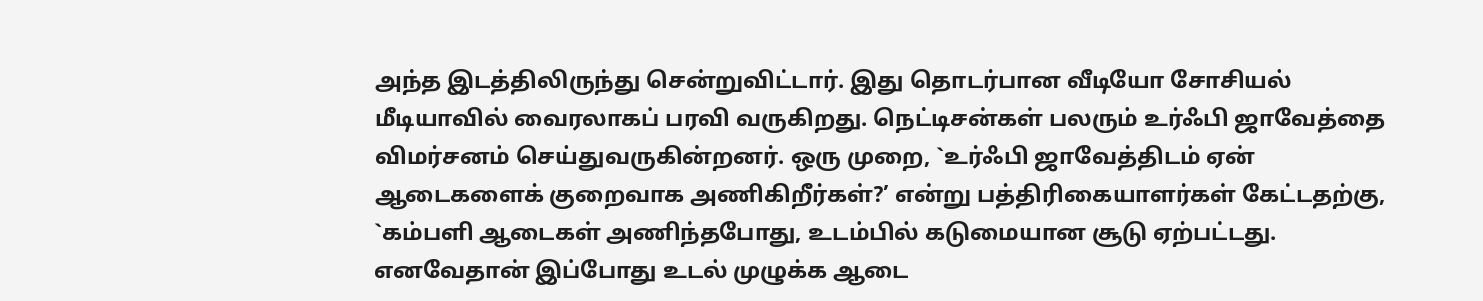அந்த இடத்திலிருந்து சென்றுவிட்டார். இது தொடர்பான வீடியோ சோசியல் மீடியாவில் வைரலாகப் பரவி வருகிறது. நெட்டிசன்கள் பலரும் உர்ஃபி ஜாவேத்தை விமர்சனம் செய்துவருகின்றனர். ஒரு முறை, `உர்ஃபி ஜாவேத்திடம் ஏன் ஆடைகளைக் குறைவாக அணிகிறீர்கள்?’ என்று பத்திரிகையாளர்கள் கேட்டதற்கு, `கம்பளி ஆடைகள் அணிந்தபோது, உடம்பில் கடுமையான சூடு ஏற்பட்டது. எனவேதான் இப்போது உடல் முழுக்க ஆடை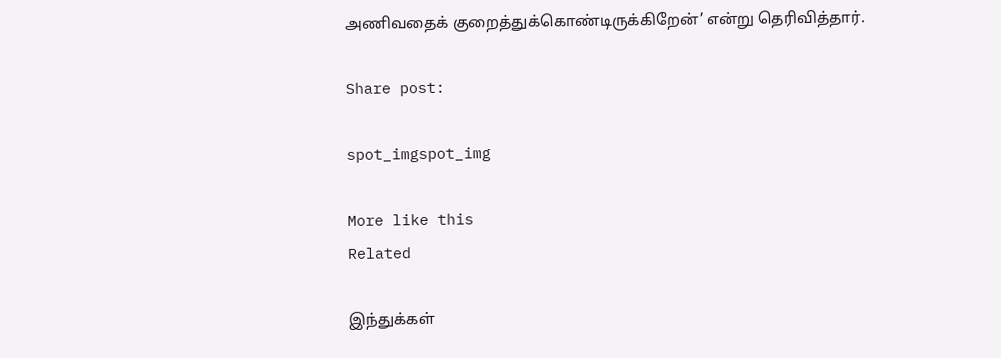அணிவதைக் குறைத்துக்கொண்டிருக்கிறேன்’ என்று தெரிவித்தார்.

Share post:

spot_imgspot_img

More like this
Related

இந்துக்கள்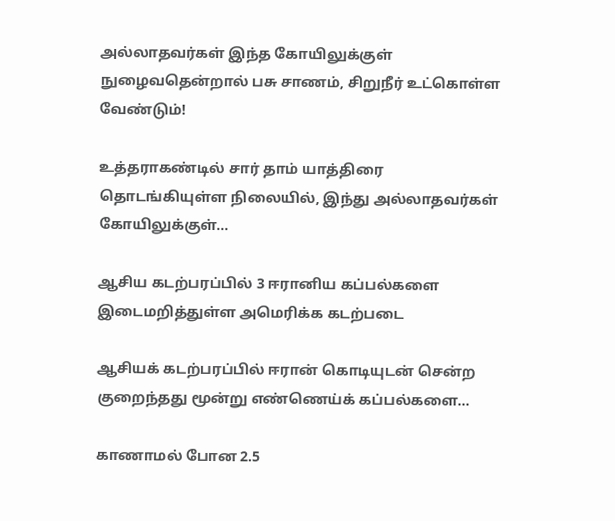அல்லாதவர்கள் இந்த கோயிலுக்குள் நுழைவதென்றால் பசு சாணம், சிறுநீர் உட்கொள்ள வேண்டும்!

உத்தராகண்டில் சார் தாம் யாத்திரை தொடங்கியுள்ள நிலையில், இந்து அல்லாதவர்கள் கோயிலுக்குள்...

ஆசிய கடற்பரப்பில் 3 ஈரானிய கப்பல்களை இடைமறித்துள்ள அமெரிக்க கடற்படை

ஆசியக் கடற்பரப்பில் ஈரான் கொடியுடன் சென்ற குறைந்தது மூன்று எண்ணெய்க் கப்பல்களை...

காணாமல் போன 2.5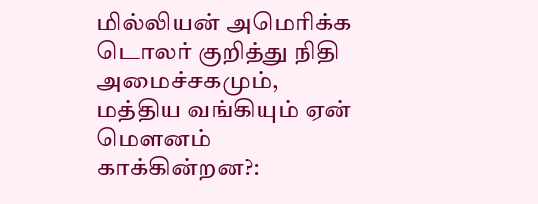மில்லியன் அமெரிக்க டொலர் குறித்து நிதி அமைச்சகமும், மத்திய வங்கியும் ஏன் மௌனம் காக்கின்றன?: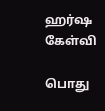ஹர்ஷ கேள்வி

பொது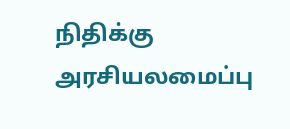நிதிக்கு அரசியலமைப்பு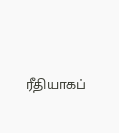ரீதியாகப்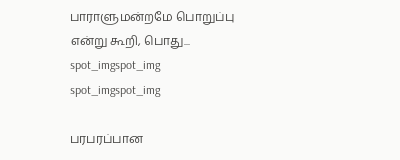பாராளுமன்றமே பொறுப்பு என்று கூறி, பொது...
spot_imgspot_img
spot_imgspot_img

பரபரப்பான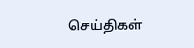செய்திகள்